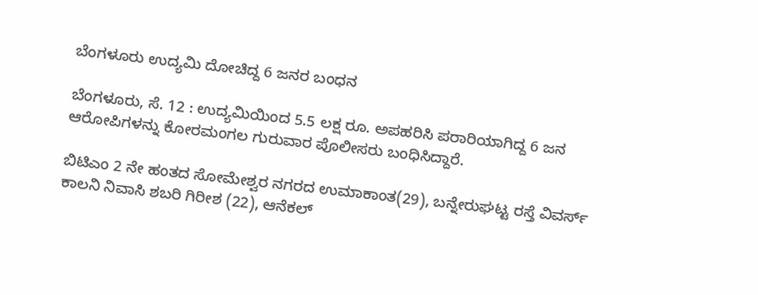ಬೆಂಗಳೂರು ಉದ್ಯಮಿ ದೋಚಿದ್ದ 6 ಜನರ ಬಂಧನ

ಬೆಂಗಳೂರು, ಸೆ. 12 : ಉದ್ಯಮಿಯಿಂದ 5.5 ಲಕ್ಷ ರೂ. ಅಪಹರಿಸಿ ಪರಾರಿಯಾಗಿದ್ದ 6 ಜನ ಆರೋಪಿಗಳನ್ನು ಕೋರಮಂಗಲ ಗುರುವಾರ ಪೊಲೀಸರು ಬಂಧಿಸಿದ್ದಾರೆ.

ಬಿಟಿಎಂ 2 ನೇ ಹಂತದ ಸೋಮೇಶ್ವರ ನಗರದ ಉಮಾಕಾಂತ(29), ಬನ್ನೇರುಘಟ್ಟ ರಸ್ತೆ ವಿವರ್ಸ್ ಕಾಲನಿ ನಿವಾಸಿ ಶಬರಿ ಗಿರೀಶ (22), ಆನೆಕಲ್‌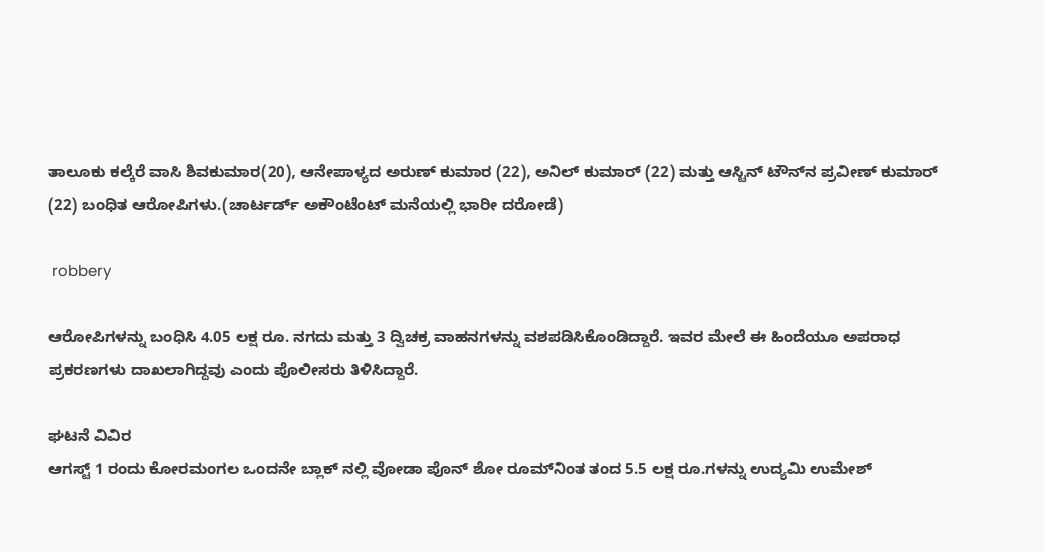ತಾಲೂಕು ಕಲ್ಕೆರೆ ವಾಸಿ ಶಿವಕುಮಾರ(20), ಆನೇಪಾಳ್ಯದ ಅರುಣ್ ಕುಮಾರ (22), ಅನಿಲ್ ಕುಮಾರ್ (22) ಮತ್ತು ಆಸ್ಟಿನ್ ಟೌನ್‌ನ ಪ್ರವೀಣ್ ಕುಮಾರ್ (22) ಬಂಧಿತ ಆರೋಪಿಗಳು.(ಚಾರ್ಟರ್ಡ್ ಅಕೌಂಟೆಂಟ್ ಮನೆಯಲ್ಲಿ ಭಾರೀ ದರೋಡೆ)

 robbery

ಆರೋಪಿಗಳನ್ನು ಬಂಧಿಸಿ 4.05 ಲಕ್ಷ ರೂ. ನಗದು ಮತ್ತು 3 ದ್ವಿಚಕ್ರ ವಾಹನಗಳನ್ನು ವಶಪಡಿಸಿಕೊಂಡಿದ್ದಾರೆ. ಇವರ ಮೇಲೆ ಈ ಹಿಂದೆಯೂ ಅಪರಾಧ ಪ್ರಕರಣಗಳು ದಾಖಲಾಗಿದ್ದವು ಎಂದು ಪೊಲೀಸರು ತಿಳಿಸಿದ್ದಾರೆ.

ಘಟನೆ ವಿವಿರ
ಆಗಸ್ಟ್ 1 ರಂದು ಕೋರಮಂಗಲ ಒಂದನೇ ಬ್ಲಾಕ್ ನಲ್ಲಿ ವೋಡಾ ಪೊನ್‌ ಶೋ ರೂಮ್‌ನಿಂತ ತಂದ 5.5 ಲಕ್ಷ ರೂ.ಗಳನ್ನು ಉದ್ಯಮಿ ಉಮೇಶ್‌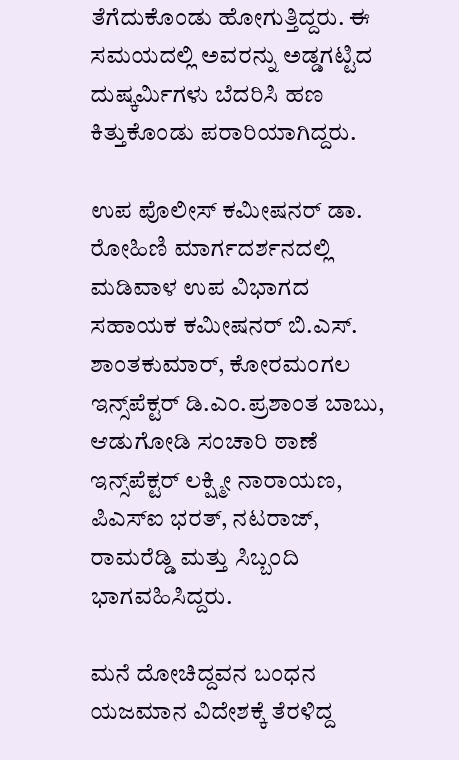ತೆಗೆದುಕೊಂಡು ಹೋಗುತ್ತಿದ್ದರು. ಈ ಸಮಯದಲ್ಲಿ ಅವರನ್ನು ಅಡ್ಡಗಟ್ಟಿದ ದುಷ್ಕರ್ಮಿಗಳು ಬೆದರಿಸಿ ಹಣ ಕಿತ್ತುಕೊಂಡು ಪರಾರಿಯಾಗಿದ್ದರು.

ಉಪ ಪೊಲೀಸ್‌ ಕಮೀಷನರ್ ಡಾ. ರೋಹಿಣಿ ಮಾರ್ಗದರ್ಶನದಲ್ಲಿ ಮಡಿವಾಳ ಉಪ ವಿಭಾಗದ ಸಹಾಯಕ ಕಮೀಷನರ್ ಬಿ.ಎಸ್. ಶಾಂತಕುಮಾರ್, ಕೋರಮಂಗಲ ಇನ್ಸ್‌ಪೆಕ್ಟರ್ ಡಿ.ಎಂ.ಪ್ರಶಾಂತ ಬಾಬು, ಆಡುಗೋಡಿ ಸಂಚಾರಿ ಠಾಣೆ ಇನ್ಸ್‌ಪೆಕ್ಟರ್ ಲಕ್ಷ್ಮೀ ನಾರಾಯಣ, ಪಿಎಸ್‌ಐ ಭರತ್‌, ನಟರಾಜ್, ರಾಮರೆಡ್ಡಿ ಮತ್ತು ಸಿಬ್ಬಂದಿ ಭಾಗವಹಿಸಿದ್ದರು.

ಮನೆ ದೋಚಿದ್ದವನ ಬಂಧನ
ಯಜಮಾನ ವಿದೇಶಕ್ಕೆ ತೆರಳಿದ್ದ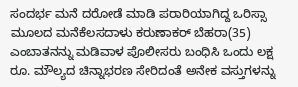ಸಂದರ್ಭ ಮನೆ ದರೋಡೆ ಮಾಡಿ ಪರಾರಿಯಾಗಿದ್ದ ಒರಿಸ್ಸಾ ಮೂಲದ ಮನೆಕೆಲಸದಾಳು ಕರುಣಾಕರ್ ಬೆಹರಾ(35) ಎಂಬಾತನನ್ನು ಮಡಿವಾಳ ಪೊಲೀಸರು ಬಂಧಿಸಿ ಒಂದು ಲಕ್ಷ ರೂ. ಮೌಲ್ಯದ ಚಿನ್ನಾಭರಣ ಸೇರಿದಂತೆ ಅನೇಕ ವಸ್ತುಗಳನ್ನು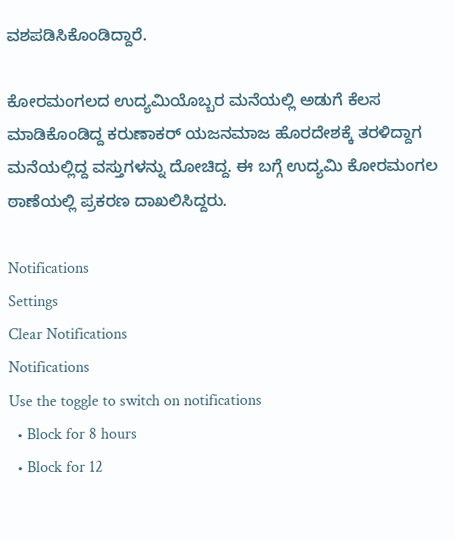ವಶಪಡಿಸಿಕೊಂಡಿದ್ದಾರೆ.

ಕೋರಮಂಗಲದ ಉದ್ಯಮಿಯೊಬ್ಬರ ಮನೆಯಲ್ಲಿ ಅಡುಗೆ ಕೆಲಸ ಮಾಡಿಕೊಂಡಿದ್ದ ಕರುಣಾಕರ್ ಯಜನಮಾಜ ಹೊರದೇಶಕ್ಕೆ ತರಳಿದ್ದಾಗ ಮನೆಯಲ್ಲಿದ್ದ ವಸ್ತುಗಳನ್ನು ದೋಚಿದ್ದ. ಈ ಬಗ್ಗೆ ಉದ್ಯಮಿ ಕೋರಮಂಗಲ ಠಾಣೆಯಲ್ಲಿ ಪ್ರಕರಣ ದಾಖಲಿಸಿದ್ದರು.

Notifications
Settings
Clear Notifications
Notifications
Use the toggle to switch on notifications
  • Block for 8 hours
  • Block for 12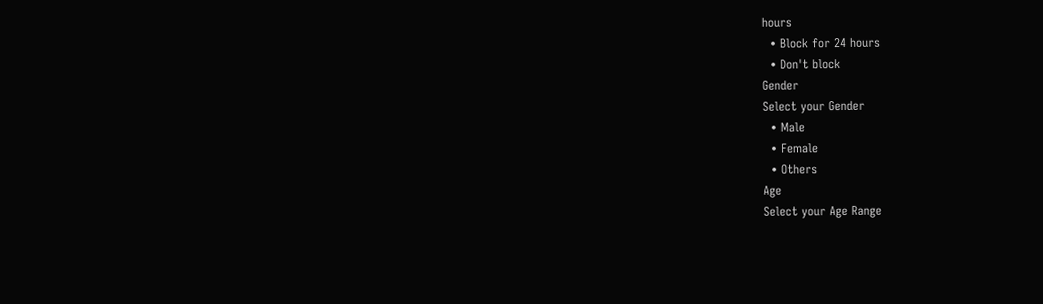hours
  • Block for 24 hours
  • Don't block
Gender
Select your Gender
  • Male
  • Female
  • Others
Age
Select your Age Range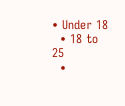• Under 18
  • 18 to 25
  •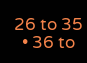26 to 35
  • 36 to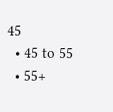45
  • 45 to 55
  • 55+